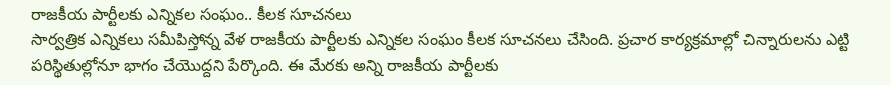రాజకీయ పార్టీలకు ఎన్నికల సంఘం.. కీలక సూచనలు
సార్వత్రిక ఎన్నికలు సమీపిస్తోన్న వేళ రాజకీయ పార్టీలకు ఎన్నికల సంఘం కీలక సూచనలు చేసింది. ప్రచార కార్యక్రమాల్లో చిన్నారులను ఎట్టి పరిస్థితుల్లోనూ భాగం చేయొద్దని పేర్కొంది. ఈ మేరకు అన్ని రాజకీయ పార్టీలకు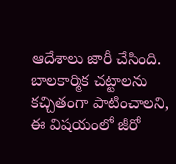ఆదేశాలు జారీ చేసింది. బాలకార్మిక చట్టాలను కచ్చితంగా పాటించాలని, ఈ విషయంలో జీరో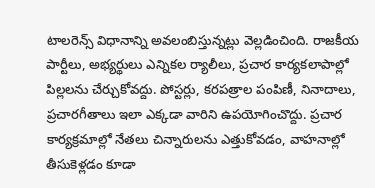టాలరెన్స్ విధానాన్ని అవలంబిస్తున్నట్లు వెల్లడించింది. రాజకీయ పార్టీలు, అభ్యర్థులు ఎన్నికల ర్యాలీలు, ప్రచార కార్యకలాపాల్లో పిల్లలను చేర్చుకోవద్దు. పోస్టర్లు, కరపత్రాల పంపిణీ, నినాదాలు, ప్రచారగీతాలు ఇలా ఎక్కడా వారిని ఉపయోగించొద్దు. ప్రచార కార్యక్రమాల్లో నేతలు చిన్నారులను ఎత్తుకోవడం, వాహనాల్లో తీసుకెళ్లడం కూడా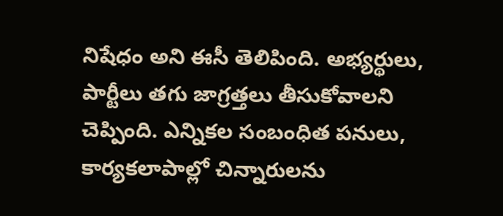నిషేధం అని ఈసీ తెలిపింది. అభ్యర్థులు, పార్టీలు తగు జాగ్రత్తలు తీసుకోవాలని చెప్పింది. ఎన్నికల సంబంధిత పనులు, కార్యకలాపాల్లో చిన్నారులను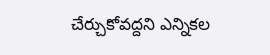చేర్చుకోవద్దని ఎన్నికల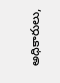అధికారులు,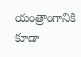యంత్రాంగానికి కూడా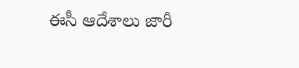ఈసీ ఆదేశాలు జారీ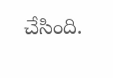చేసింది.